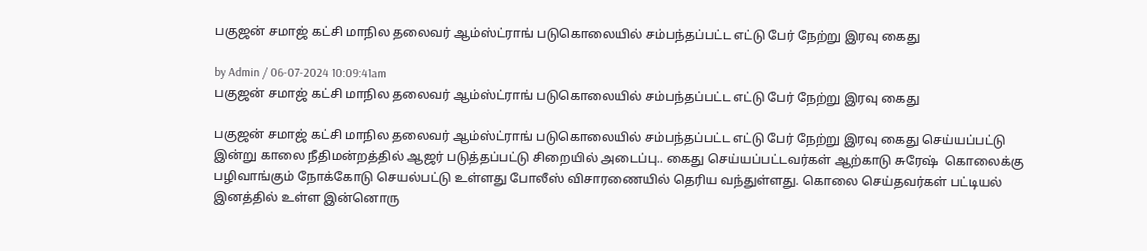பகுஜன் சமாஜ் கட்சி மாநில தலைவர் ஆம்ஸ்ட்ராங் படுகொலையில் சம்பந்தப்பட்ட எட்டு பேர் நேற்று இரவு கைது

by Admin / 06-07-2024 10:09:41am
பகுஜன் சமாஜ் கட்சி மாநில தலைவர் ஆம்ஸ்ட்ராங் படுகொலையில் சம்பந்தப்பட்ட எட்டு பேர் நேற்று இரவு கைது

பகுஜன் சமாஜ் கட்சி மாநில தலைவர் ஆம்ஸ்ட்ராங் படுகொலையில் சம்பந்தப்பட்ட எட்டு பேர் நேற்று இரவு கைது செய்யப்பட்டு இன்று காலை நீதிமன்றத்தில் ஆஜர் படுத்தப்பட்டு சிறையில் அடைப்பு.. கைது செய்யப்பட்டவர்கள் ஆற்காடு சுரேஷ்  கொலைக்கு  பழிவாங்கும் நோக்கோடு செயல்பட்டு உள்ளது போலீஸ் விசாரணையில் தெரிய வந்துள்ளது. கொலை செய்தவர்கள் பட்டியல் இனத்தில் உள்ள இன்னொரு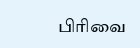பிரிவை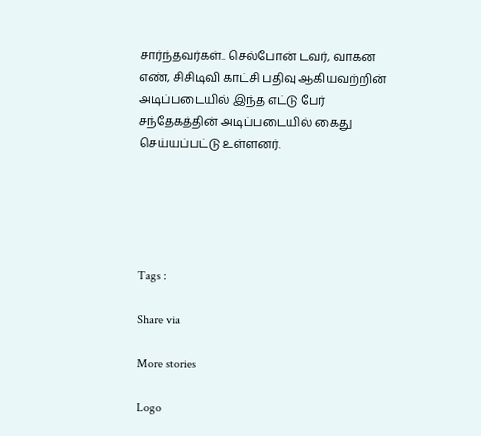சார்ந்தவர்கள்.. செல்போன் டவர், வாகன எண், சிசிடிவி காட்சி பதிவு ஆகியவற்றின் அடிப்படையில் இந்த எட்டு பேர் சந்தேகத்தின் அடிப்படையில் கைது செய்யப்பட்டு உள்ளனர்.





Tags :

Share via

More stories

Logo